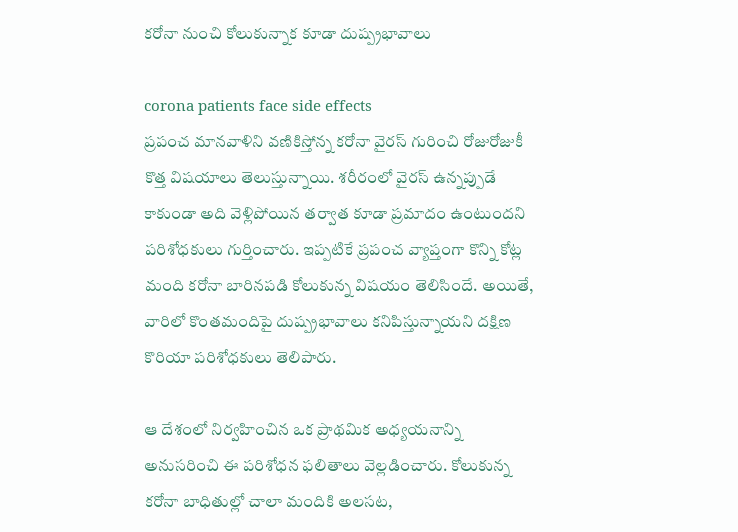కరోనా నుంచి కోలుకున్నాక కూడా దుష్ప్రభావాలు

corona patients face side effects
ప్రపంచ మానవాళిని వణికిస్తోన్న కరోనా వైరస్‌ గురించి రోజురోజుకీ కొత్త విషయాలు తెలుస్తున్నాయి. శరీరంలో వైరస్‌ ఉన్నప్పుడే కాకుండా అది వెళ్లిపోయిన తర్వాత కూడా ప్రమాదం ఉంటుందని పరిశోధకులు గుర్తించారు. ఇప్పటికే ప్రపంచ వ్యాప్తంగా కొన్ని కోట్ల మంది కరోనా బారినపడి కోలుకున్న విషయం తెలిసిందే. అయితే, వారిలో కొంతమందిపై దుష్ప్రభావాలు కనిపిస్తున్నాయని దక్షిణ కొరియా పరిశోధకులు తెలిపారు.

ఆ దేశంలో నిర్వహించిన ఒక ప్రాథమిక అధ్యయనాన్ని అనుసరించి ఈ పరిశోధన ఫలితాలు వెల్లడించారు. కోలుకున్న కరోనా బాధితుల్లో చాలా మందికి అలసట,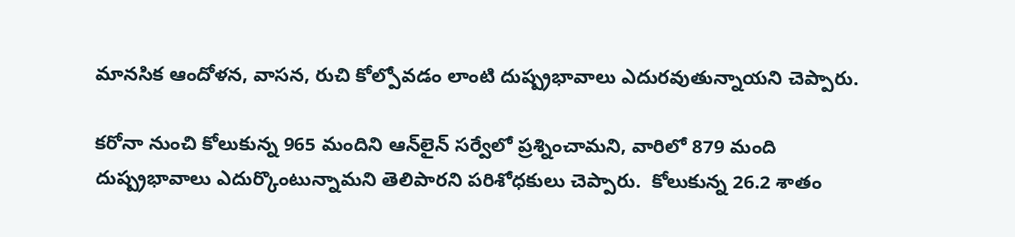మానసిక ఆందోళన, వాసన, రుచి కోల్పోవడం లాంటి దుష్ప్రభావాలు ఎదురవుతున్నాయని చెప్పారు.

కరోనా నుంచి కోలుకున్న 965 మందిని ఆన్‌లైన్ సర్వేలో ప్రశ్నించామని, వారిలో 879 మంది దుష్ప్రభావాలు ఎదుర్కొంటున్నామని తెలిపారని పరిశోధకులు చెప్పారు.  కోలుకున్న 26.2 శాతం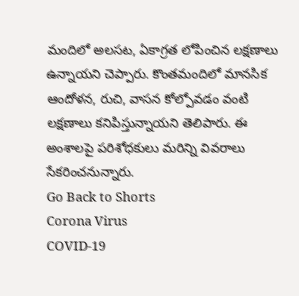మందిలో అలసట, ఏకాగ్రత లోపించిన లక్షణాలు ఉన్నాయని చెప్పారు. కొంతమందిలో మానసిక ఆందోళన, రుచి, వాసన కోల్పోవడం వంటి లక్షణాలు కనిపిస్తున్నాయని తెలిపారు. ఈ అంశాలపై పరిశోధకులు మరిన్ని వివరాలు సేకరించనున్నారు.
Go Back to Shorts
Corona Virus
COVID-19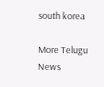south korea

More Telugu News